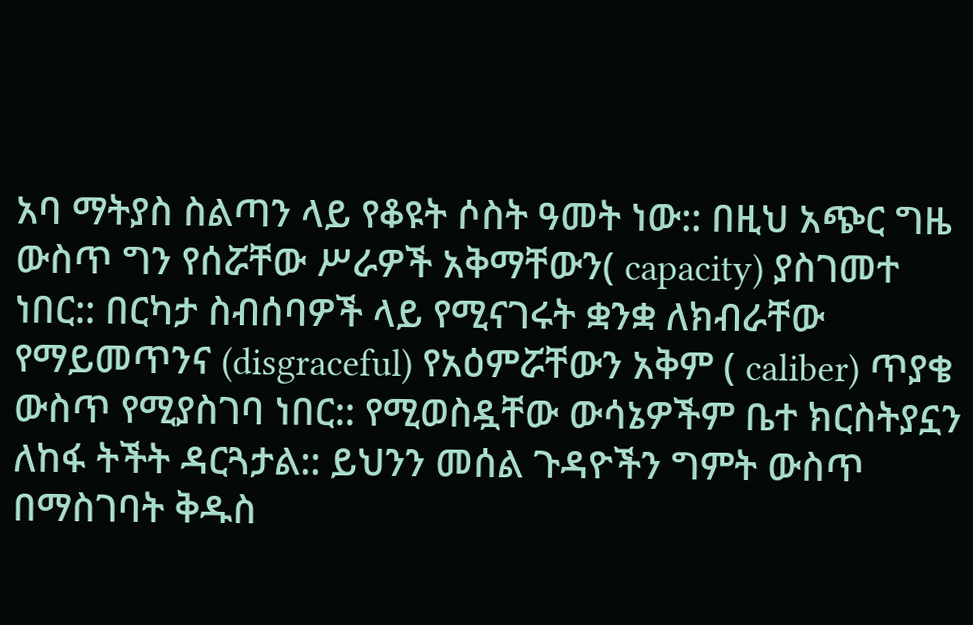አባ ማትያስ ስልጣን ላይ የቆዩት ሶስት ዓመት ነው:: በዚህ አጭር ግዜ ውስጥ ግን የሰሯቸው ሥራዎች አቅማቸውን( capacity) ያስገመተ ነበር:: በርካታ ስብሰባዎች ላይ የሚናገሩት ቋንቋ ለክብራቸው የማይመጥንና (disgraceful) የአዕምሯቸውን አቅም ( caliber) ጥያቄ ውስጥ የሚያስገባ ነበር:: የሚወስዷቸው ውሳኔዎችም ቤተ ክርስትያኗን ለከፋ ትችት ዳርጓታል:: ይህንን መሰል ጉዳዮችን ግምት ውስጥ በማስገባት ቅዱስ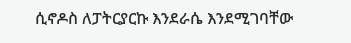ሲኖዶስ ለፓትርያርኩ እንደራሴ እንደሚገባቸው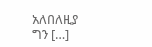አለበለዚያ ግን […]